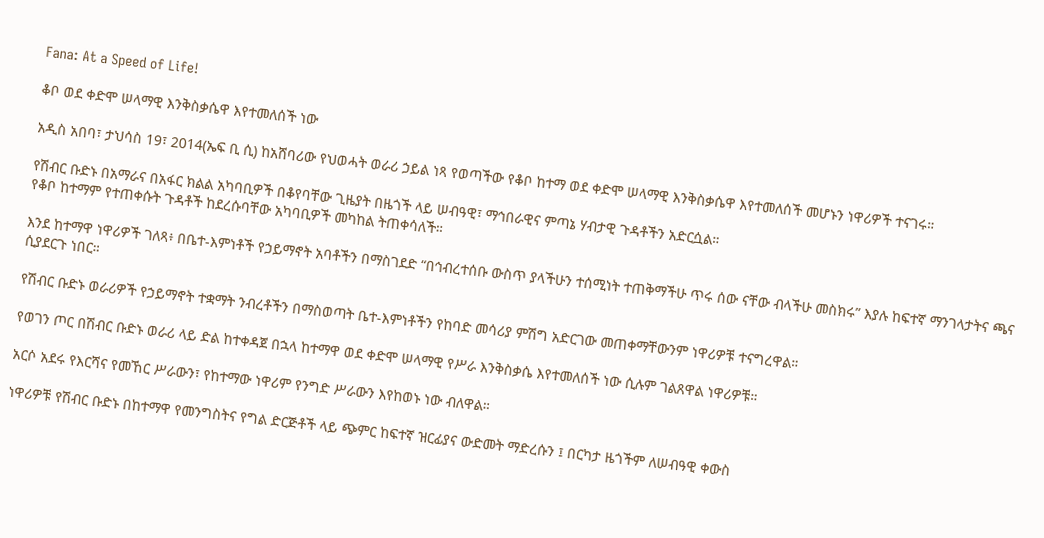Fana: At a Speed of Life!

ቆቦ ወደ ቀድሞ ሠላማዊ እንቅስቃሴዋ እየተመለሰች ነው

አዲስ አበባ፣ ታህሳስ 19፣ 2014(ኤፍ ቢ ሲ) ከአሸባሪው የህወሓት ወራሪ ኃይል ነጻ የወጣችው የቆቦ ከተማ ወደ ቀድሞ ሠላማዊ እንቅስቃሴዋ እየተመለሰች መሆኑን ነዋሪዎች ተናገሩ።

የሽብር ቡድኑ በአማራና በአፋር ክልል አካባቢዎች በቆየባቸው ጊዜያት በዜጎች ላይ ሠብዓዊ፣ ማኅበራዊና ምጣኔ ሃብታዊ ጉዳቶችን አድርሷል።
የቆቦ ከተማም የተጠቀሱት ጉዳቶች ከደረሱባቸው አካባቢዎች መካከል ትጠቀሳለች።

እንደ ከተማዋ ነዋሪዎች ገለጻ፥ በቤተ-እምነቶች የኃይማኖት አባቶችን በማስገደድ “በኅብረተሰቡ ውስጥ ያላችሁን ተሰሚነት ተጠቅማችሁ ጥሩ ሰው ናቸው ብላችሁ መስክሩ” እያሉ ከፍተኛ ማንገላታትና ጫና ሲያደርጉ ነበር።

የሽብር ቡድኑ ወራሪዎች የኃይማኖት ተቋማት ንብረቶችን በማስወጣት ቤተ-እምነቶችን የከባድ መሳሪያ ምሽግ አድርገው መጠቀማቸውንም ነዋሪዎቹ ተናግረዋል።

የወገን ጦር በሽብር ቡድኑ ወራሪ ላይ ድል ከተቀዳጀ በኋላ ከተማዋ ወደ ቀድሞ ሠላማዊ የሥራ እንቅስቃሴ እየተመለሰች ነው ሲሉም ገልጸዋል ነዋሪዎቹ።

አርሶ አደሩ የእርሻና የመኸር ሥራውን፣ የከተማው ነዋሪም የንግድ ሥራውን እየከወኑ ነው ብለዋል።

ነዋሪዎቹ የሽብር ቡድኑ በከተማዋ የመንግስትና የግል ድርጅቶች ላይ ጭምር ከፍተኛ ዝርፊያና ውድመት ማድረሱን ፤ በርካታ ዜጎችም ለሠብዓዊ ቀውስ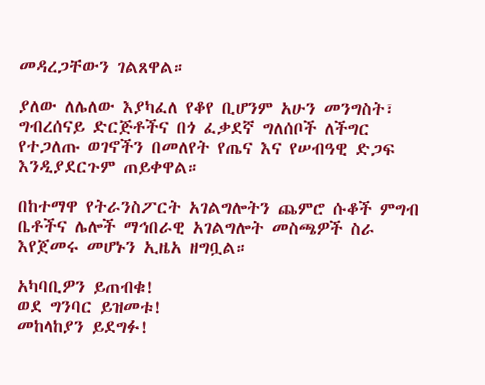መዳረጋቸውን ገልጸዋል።

ያለው ለሌለው እያካፈለ የቆየ ቢሆንም አሁን መንግስት፣ ግብረሰናይ ድርጅቶችና በጎ ፈቃደኛ ግለሰቦች ለችግር የተጋለጡ ወገኖችን በመለየት የጤና እና የሠብዓዊ ድጋፍ እንዲያደርጉም ጠይቀዋል።

በከተማዋ የትራንስፖርት አገልግሎትን ጨምሮ ሱቆች ምግብ ቤቶችና ሌሎች ማኅበራዊ አገልግሎት መስጫዎች ስራ እየጀመሩ መሆኑን ኢዜአ ዘግቧል።

አካባቢዎን ይጠብቁ!
ወደ ግንባር ይዝመቱ!
መከላከያን ይደግፉ!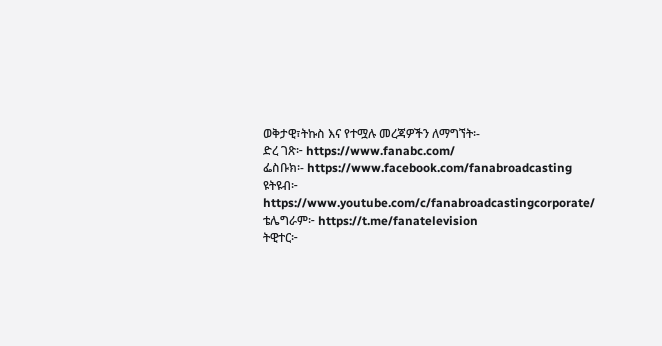ወቅታዊ፣ትኩስ እና የተሟሉ መረጃዎችን ለማግኘት፡-
ድረ ገጽ፦ https://www.fanabc.com/
ፌስቡክ፡- https://www.facebook.com/fanabroadcasting
ዩትዩብ፦ https://www.youtube.com/c/fanabroadcastingcorporate/
ቴሌግራም፦ https://t.me/fanatelevision
ትዊተር፦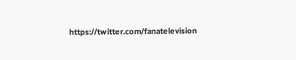https://twitter.com/fanatelevision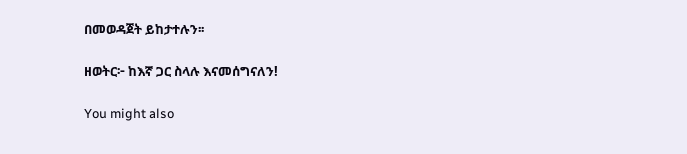በመወዳጀት ይከታተሉን፡፡

ዘወትር፦ ከእኛ ጋር ስላሉ እናመሰግናለን!

You might also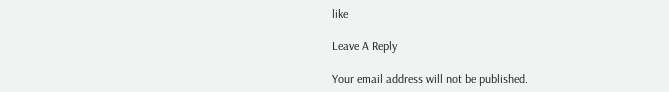like

Leave A Reply

Your email address will not be published.